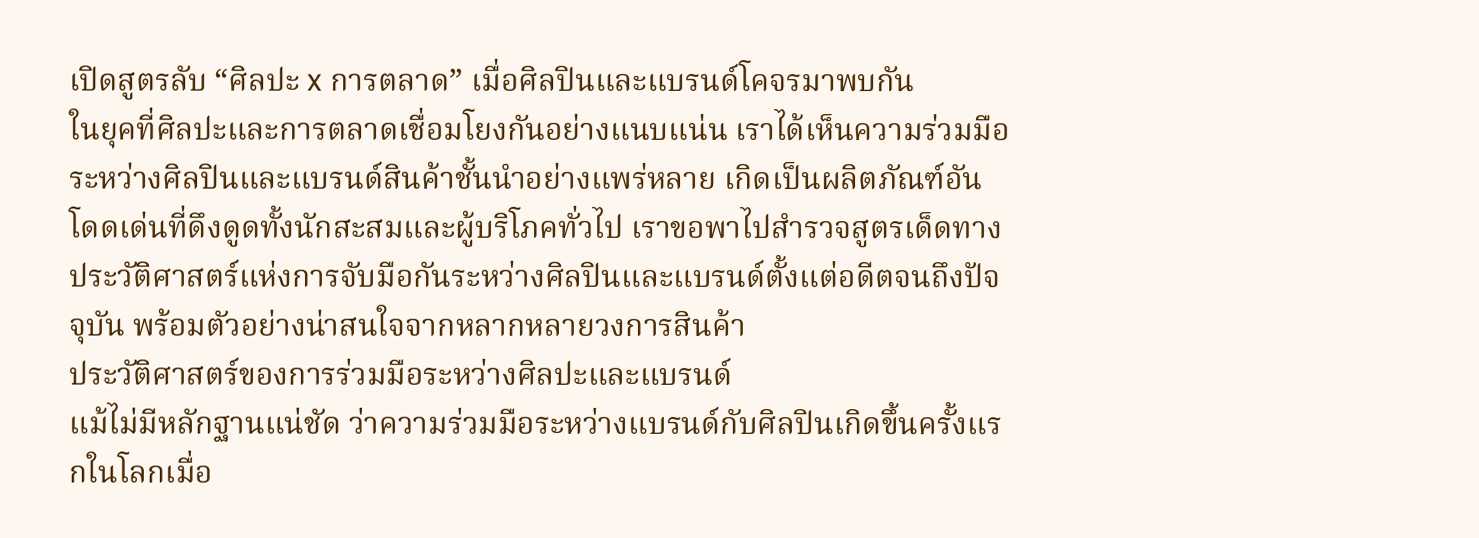เปิดสูตรลับ “ศิลปะ x การตลาด” เมื่อศิลปินและแบรนด์โคจรมาพบกัน
ในยุคที่ศิลปะและการตลาดเชื่อมโยงกันอย่างแนบแน่น เราได้เห็นความร่วมมือระหว่างศิลปินและแบรนด์สินค้าชั้นนำอย่างแพร่หลาย เกิดเป็นผลิตภัณฑ์อันโดดเด่นที่ดึงดูดทั้งนักสะสมและผู้บริโภคทั่วไป เราขอพาไปสำรวจสูตรเด็ดทางประวัติศาสตร์แห่งการจับมือกันระหว่างศิลปินและแบรนด์ตั้งแต่อดีตจนถึงปัจจุบัน พร้อมตัวอย่างน่าสนใจจากหลากหลายวงการสินค้า
ประวัติศาสตร์ของการร่วมมือระหว่างศิลปะและแบรนด์
แม้ไม่มีหลักฐานแน่ชัด ว่าความร่วมมือระหว่างแบรนด์กับศิลปินเกิดขึ้นครั้งแรกในโลกเมื่อ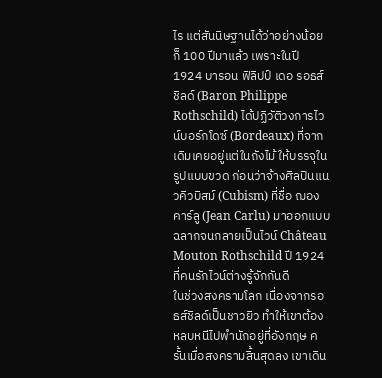ไร แต่สันนิษฐานได้ว่าอย่างน้อยก็ 100 ปีมาแล้ว เพราะในปี 1924 บารอน ฟิลิปป์ เดอ รอธส์ชิลด์ (Baron Philippe Rothschild) ได้ปฏิวัติวงการไวน์บอร์กโดซ์ (Bordeaux) ที่จากเดิมเคยอยู่แต่ในถังไม้ ให้บรรจุในรูปแบบขวด ก่อนว่าจ้างศิลปินแนวคิวบิสม์ (Cubism) ที่ชื่อ ฌอง คาร์ลู (Jean Carlu) มาออกแบบฉลากจนกลายเป็นไวน์ Château Mouton Rothschild ปี 1924 ที่คนรักไวน์ต่างรู้จักกันดี
ในช่วงสงครามโลก เนื่องจากรอธส์ชิลด์เป็นชาวยิว ทำให้เขาต้องหลบหนีไปพำนักอยู่ที่อังกฤษ ครั้นเมื่อสงครามสิ้นสุดลง เขาเดิน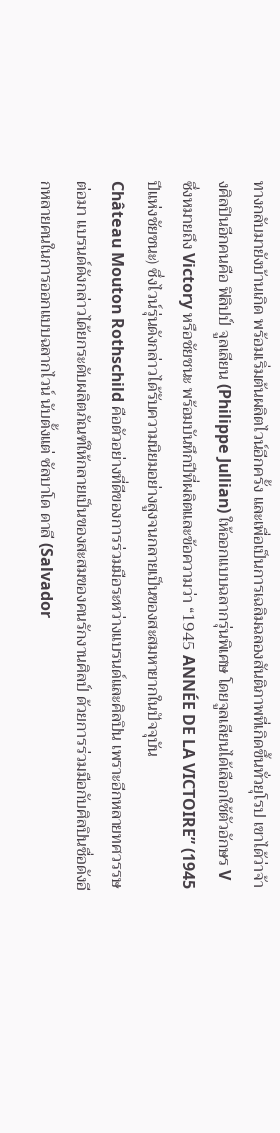ทางกลับมายังบ้านเกิด พร้อมเริ่มต้นผลิตไวน์อีกครั้ง และเพื่อเป็นการเฉลิมฉลองสันติภาพที่เกิดขึ้นทั่วยุโรป เขาได้ว่าจ้างศิลปินอีกคนคือ ฟิลิปป์ จูลเลียน (Philippe Jullian) ให้ออกแบบฉลากรุ่นพิเศษ โดยจูลเลียนได้เลือกใช้ตัวอักษร V ซึ่งหมายถึง Victory หรือชัยชนะ พร้อมบันทึกปีที่ผลิตและข้อความว่า “1945 ANNÉE DE LA VICTOIRE” (1945 ปีแห่งชัยชนะ) ซึ่งไวน์รุ่นดังกล่าวได้รับความนิยมอย่างสูงจนกลายเป็นของสะสมหายากในปัจจุบัน
Château Mouton Rothschild คือตัวอย่างที่ดีของการร่วมมือระหว่างแบรนด์และศิลปิน เพราะอีกหลายทศวรรษต่อมา แบรนด์ดังกล่าวได้ยกระดับผลิตภัณฑ์ให้กลายเป็นของสะสมของคนรักงานศิลป์ ด้วยการร่วมมือกับศิลปินชื่อดังอีกหลายคนในการออกแบบฉลากไวน์ นับตั้งแต่ ซัลบาโด ดาลี (Salvador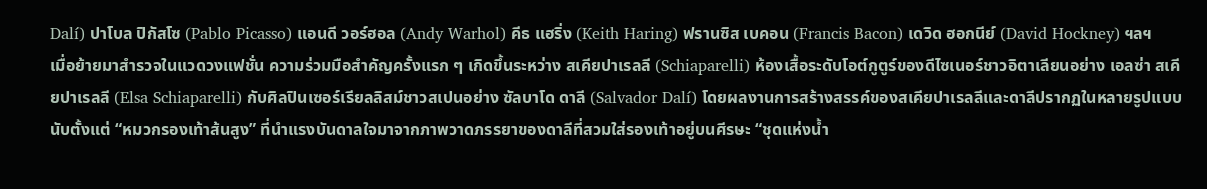Dalí) ปาโบล ปิกัสโซ (Pablo Picasso) แอนดี วอร์ฮอล (Andy Warhol) คีธ แฮริ่ง (Keith Haring) ฟรานซิส เบคอน (Francis Bacon) เดวิด ฮอกนีย์ (David Hockney) ฯลฯ
เมื่อย้ายมาสำรวจในแวดวงแฟชั่น ความร่วมมือสำคัญครั้งแรก ๆ เกิดขึ้นระหว่าง สเคียปาเรลลี (Schiaparelli) ห้องเสื้อระดับโอต์กูตูร์ของดีไซเนอร์ชาวอิตาเลียนอย่าง เอลซ่า สเคียปาเรลลี (Elsa Schiaparelli) กับศิลปินเซอร์เรียลลิสม์ชาวสเปนอย่าง ซัลบาโด ดาลี (Salvador Dalí) โดยผลงานการสร้างสรรค์ของสเคียปาเรลลีและดาลีปรากฏในหลายรูปแบบนับตั้งแต่ “หมวกรองเท้าส้นสูง” ที่นำแรงบันดาลใจมาจากภาพวาดภรรยาของดาลีที่สวมใส่รองเท้าอยู่บนศีรษะ “ชุดแห่งน้ำ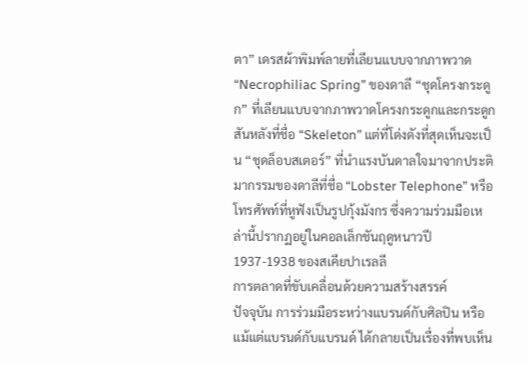ตา” เดรสผ้าพิมพ์ลายที่เลียนแบบจากภาพวาด “Necrophiliac Spring” ของดาลี “ชุดโครงกระดูก” ที่เลียนแบบจากภาพวาดโครงกระดูกและกระดูกสันหลังที่ชื่อ “Skeleton” แต่ที่โด่งดังที่สุดเห็นจะเป็น “ชุดล็อบสเตอร์” ที่นำแรงบันดาลใจมาจากประติมากรรมของดาลีที่ชื่อ “Lobster Telephone” หรือโทรศัพท์ที่หูฟังเป็นรูปกุ้งมังกร ซึ่งความร่วมมือเหล่านี้ปรากฏอยู่ในคอลเล็กชันฤดูหนาวปี 1937-1938 ของสเคียปาเรลลี
การตลาดที่ขับเคลื่อนด้วยความสร้างสรรค์
ปัจจุบัน การร่วมมือระหว่างแบรนด์กับศิลปิน หรือแม้แต่แบรนด์กับแบรนด์ ได้กลายเป็นเรื่องที่พบเห็น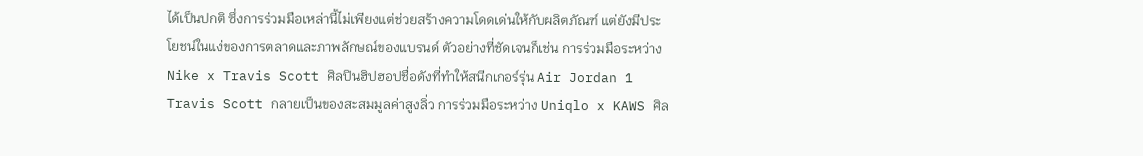ได้เป็นปกติ ซึ่งการร่วมมือเหล่านี้ไม่เพียงแต่ช่วยสร้างความโดดเด่นให้กับผลิตภัณฑ์ แต่ยังมีประโยชน์ในแง่ของการตลาดและภาพลักษณ์ของแบรนด์ ตัวอย่างที่ชัดเจนก็เช่น การร่วมมือระหว่าง Nike x Travis Scott ศิลปินฮิปฮอปชื่อดังที่ทำให้สนีกเกอร์รุ่น Air Jordan 1 Travis Scott กลายเป็นของสะสมมูลค่าสูงลิ่ว การร่วมมือระหว่าง Uniqlo x KAWS ศิล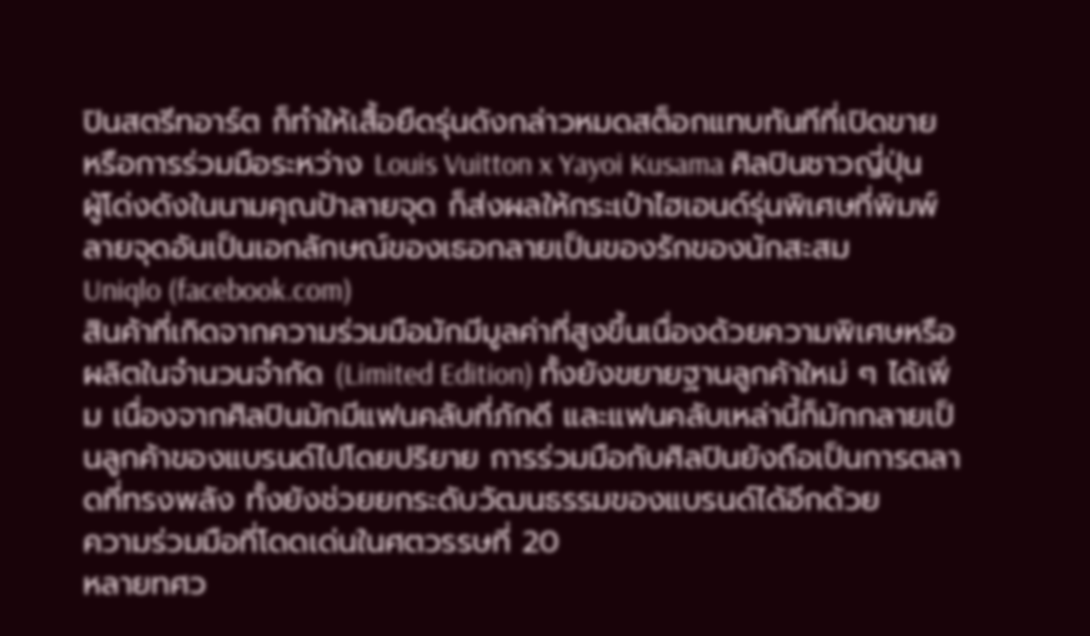ปินสตรีทอาร์ต ก็ทำให้เสื้อยืดรุ่นดังกล่าวหมดสต็อกแทบทันทีที่เปิดขาย หรือการร่วมมือระหว่าง Louis Vuitton x Yayoi Kusama ศิลปินชาวญี่ปุ่นผู้โด่งดังในนามคุณป้าลายจุด ก็ส่งผลให้กระเป๋าไฮเอนด์รุ่นพิเศษที่พิมพ์ลายจุดอันเป็นเอกลักษณ์ของเธอกลายเป็นของรักของนักสะสม
Uniqlo (facebook.com)
สินค้าที่เกิดจากความร่วมมือมักมีมูลค่าที่สูงขึ้นเนื่องด้วยความพิเศษหรือผลิตในจำนวนจำกัด (Limited Edition) ทั้งยังขยายฐานลูกค้าใหม่ ๆ ได้เพิ่ม เนื่องจากศิลปินมักมีแฟนคลับที่ภักดี และแฟนคลับเหล่านี้ก็มักกลายเป็นลูกค้าของแบรนด์ไปโดยปริยาย การร่วมมือกับศิลปินยังถือเป็นการตลาดที่ทรงพลัง ทั้งยังช่วยยกระดับวัฒนธรรมของแบรนด์ได้อีกด้วย
ความร่วมมือที่โดดเด่นในศตวรรษที่ 20
หลายทศว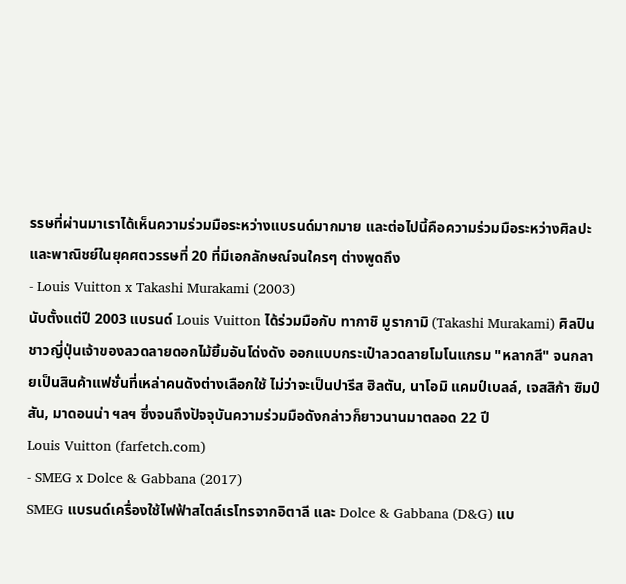รรษที่ผ่านมาเราได้เห็นความร่วมมือระหว่างแบรนด์มากมาย และต่อไปนี้คือความร่วมมือระหว่างศิลปะและพาณิชย์ในยุคศตวรรษที่ 20 ที่มีเอกลักษณ์จนใครๆ ต่างพูดถึง
- Louis Vuitton x Takashi Murakami (2003)
นับตั้งแต่ปี 2003 แบรนด์ Louis Vuitton ได้ร่วมมือกับ ทากาชิ มูรากามิ (Takashi Murakami) ศิลปินชาวญี่ปุ่นเจ้าของลวดลายดอกไม้ยิ้มอันโด่งดัง ออกแบบกระเป๋าลวดลายโมโนแกรม "หลากสี" จนกลายเป็นสินค้าแฟชั่นที่เหล่าคนดังต่างเลือกใช้ ไม่ว่าจะเป็นปารีส ฮิลตัน, นาโอมิ แคมป์เบลล์, เจสสิก้า ซิมป์สัน, มาดอนน่า ฯลฯ ซึ่งจนถึงปัจจุบันความร่วมมือดังกล่าวก็ยาวนานมาตลอด 22 ปี
Louis Vuitton (farfetch.com)
- SMEG x Dolce & Gabbana (2017)
SMEG แบรนด์เครื่องใช้ไฟฟ้าสไตล์เรโทรจากอิตาลี และ Dolce & Gabbana (D&G) แบ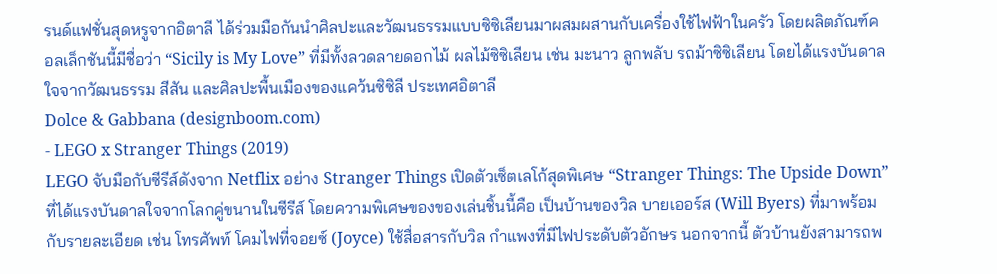รนด์แฟชั่นสุดหรูจากอิตาลี ได้ร่วมมือกันนำศิลปะและวัฒนธรรมแบบซิซิเลียนมาผสมผสานกับเครื่องใช้ไฟฟ้าในครัว โดยผลิตภัณฑ์คอลเล็กชันนี้มีชื่อว่า “Sicily is My Love” ที่มีทั้งลวดลายดอกไม้ ผลไม้ซิซิเลียน เช่น มะนาว ลูกพลับ รถม้าซิซิเลียน โดยได้แรงบันดาลใจจากวัฒนธรรม สีสัน และศิลปะพื้นเมืองของแคว้นซิซิลี ประเทศอิตาลี
Dolce & Gabbana (designboom.com)
- LEGO x Stranger Things (2019)
LEGO จับมือกับซีรีส์ดังจาก Netflix อย่าง Stranger Things เปิดตัวเซ็ตเลโก้สุดพิเศษ “Stranger Things: The Upside Down” ที่ได้แรงบันดาลใจจากโลกคู่ขนานในซีรีส์ โดยความพิเศษของของเล่นชิ้นนี้คือ เป็นบ้านของวิล บายเออร์ส (Will Byers) ที่มาพร้อมกับรายละเอียด เช่น โทรศัพท์ โคมไฟที่จอยซ์ (Joyce) ใช้สื่อสารกับวิล กำแพงที่มีไฟประดับตัวอักษร นอกจากนี้ ตัวบ้านยังสามารถพ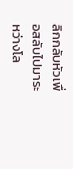ลิกกลับหัวเพื่อสลับไปมาระหว่างโล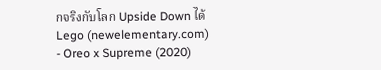กจริงกับโลก Upside Down ได้
Lego (newelementary.com)
- Oreo x Supreme (2020)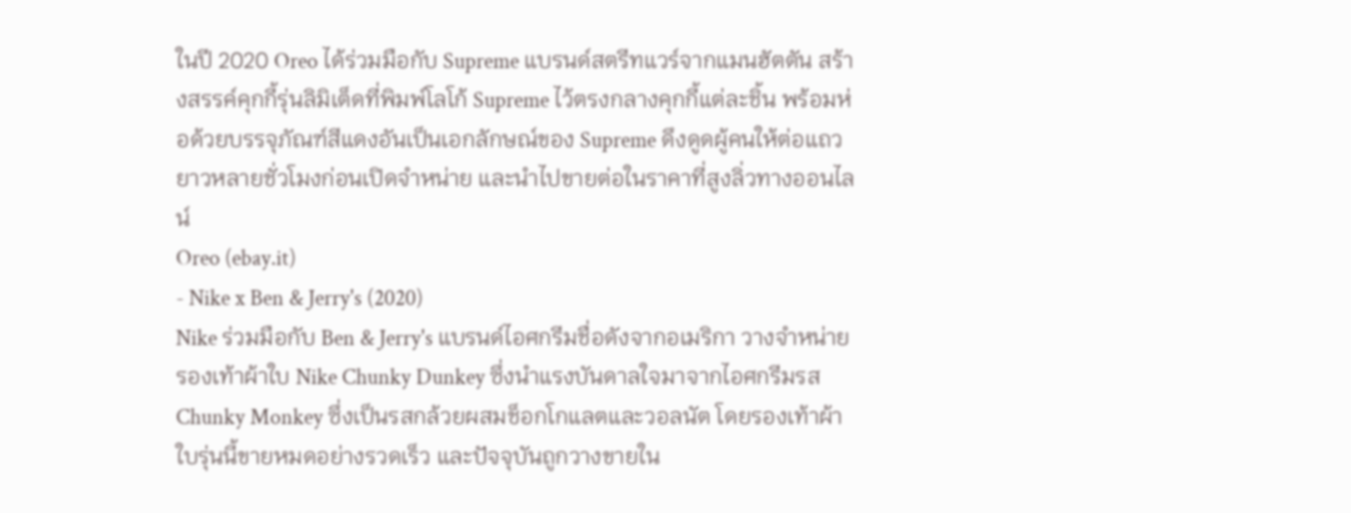ในปี 2020 Oreo ได้ร่วมมือกับ Supreme แบรนด์สตรีทแวร์จากแมนฮัตตัน สร้างสรรค์คุกกี้รุ่นลิมิเต็ดที่พิมพ์โลโก้ Supreme ไว้ตรงกลางคุกกี้แต่ละชิ้น พร้อมห่อด้วยบรรจุภัณฑ์สีแดงอันเป็นเอกลักษณ์ของ Supreme ดึงดูดผู้คนให้ต่อแถวยาวหลายชั่วโมงก่อนเปิดจำหน่าย และนำไปขายต่อในราคาที่สูงลิ่วทางออนไลน์
Oreo (ebay.it)
- Nike x Ben & Jerry's (2020)
Nike ร่วมมือกับ Ben & Jerry's แบรนด์ไอศกรีมชื่อดังจากอเมริกา วางจำหน่ายรองเท้าผ้าใบ Nike Chunky Dunkey ซึ่งนำแรงบันดาลใจมาจากไอศกรีมรส Chunky Monkey ซึ่งเป็นรสกล้วยผสมช็อกโกแลตและวอลนัต โดยรองเท้าผ้าใบรุ่นนี้ขายหมดอย่างรวดเร็ว และปัจจุบันถูกวางขายใน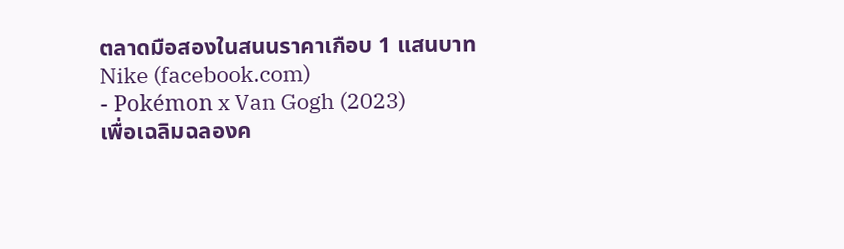ตลาดมือสองในสนนราคาเกือบ 1 แสนบาท
Nike (facebook.com)
- Pokémon x Van Gogh (2023)
เพื่อเฉลิมฉลองค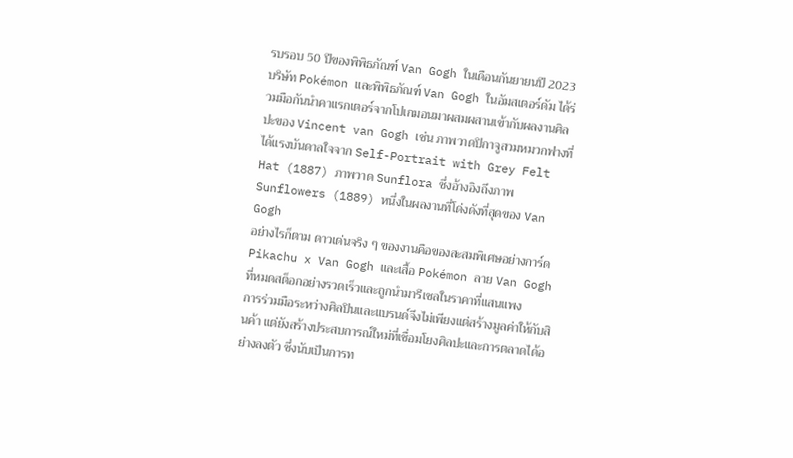รบรอบ 50 ปีของพิพิธภัณฑ์ Van Gogh ในเดือนกันยายนปี 2023 บริษัท Pokémon และพิพิธภัณฑ์ Van Gogh ในอัมสเตอร์ดัม ได้ร่วมมือกันนำคาแรกเตอร์จากโปเกมอนมาผสมผสานเข้ากับผลงานศิลปะของ Vincent van Gogh เช่น ภาพวาดปิกาจูสวมหมวกฟางที่ได้แรงบันดาลใจจาก Self-Portrait with Grey Felt Hat (1887) ภาพวาด Sunflora ซึ่งอ้างอิงถึงภาพ Sunflowers (1889) หนึ่งในผลงานที่โด่งดังที่สุดของ Van Gogh
อย่างไรก็ตาม ดาวเด่นจริง ๆ ของงานคือของสะสมพิเศษอย่างการ์ด Pikachu x Van Gogh และเสื้อ Pokémon ลาย Van Gogh ที่หมดสต็อกอย่างรวดเร็วและถูกนำมารีเซลในราคาที่แสนแพง
การร่วมมือระหว่างศิลปินและแบรนด์จึงไม่เพียงแต่สร้างมูลค่าให้กับสินค้า แต่ยังสร้างประสบการณ์ใหม่ที่เชื่อมโยงศิลปะและการตลาดได้อย่างลงตัว ซึ่งนับเป็นการท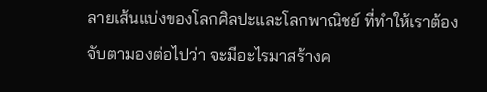ลายเส้นแบ่งของโลกศิลปะและโลกพาณิชย์ ที่ทำให้เราต้องจับตามองต่อไปว่า จะมีอะไรมาสร้างค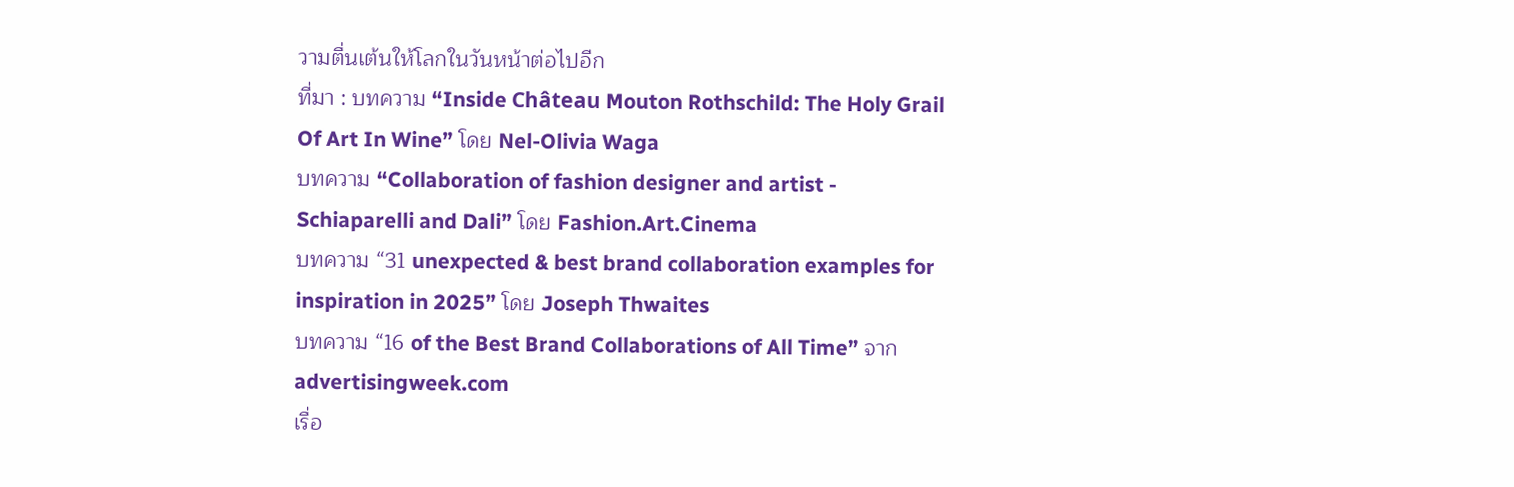วามตื่นเต้นให้โลกในวันหน้าต่อไปอีก
ที่มา : บทความ “Inside Château Mouton Rothschild: The Holy Grail Of Art In Wine” โดย Nel-Olivia Waga
บทความ “Collaboration of fashion designer and artist - Schiaparelli and Dali” โดย Fashion.Art.Cinema
บทความ “31 unexpected & best brand collaboration examples for inspiration in 2025” โดย Joseph Thwaites
บทความ “16 of the Best Brand Collaborations of All Time” จาก advertisingweek.com
เรื่อ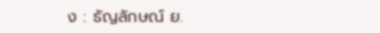ง : ธัญลักษณ์ ย.